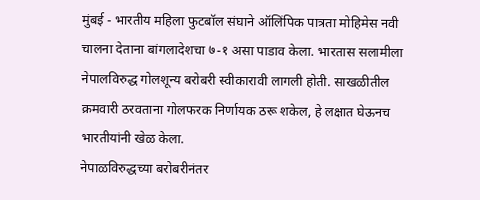मुंबई - भारतीय महिला फुटबॉल संघाने ऑलिंपिक पात्रता मोहिमेस नवी चालना देताना बांगलादेशचा ७-१ असा पाडाव केला. भारतास सलामीला नेपालविरुद्ध गोलशून्य बरोबरी स्वीकारावी लागली होती. साखळीतील क्रमवारी ठरवताना गोलफरक निर्णायक ठरू शकेल, हे लक्षात घेऊनच भारतीयांनी खेळ केला.
नेपाळविरुद्धच्या बरोबरीनंतर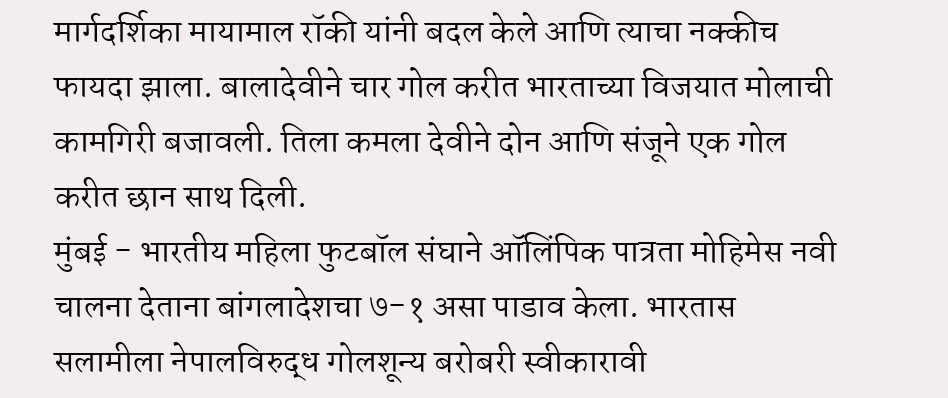मार्गदर्शिका मायामाल रॉकी यांनी बदल केले आणि त्याचा नक्कीच फायदा झाला. बालादेवीने चार गोल करीत भारताच्या विजयात मोलाची कामगिरी बजावली. तिला कमला देवीने दोन आणि संजूने एक गोल करीत छान साथ दिली.
मुंबई - भारतीय महिला फुटबॉल संघाने ऑलिंपिक पात्रता मोहिमेस नवी चालना देताना बांगलादेशचा ७-१ असा पाडाव केला. भारतास सलामीला नेपालविरुद्ध गोलशून्य बरोबरी स्वीकारावी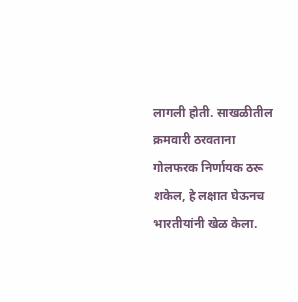लागली होती. साखळीतील क्रमवारी ठरवताना गोलफरक निर्णायक ठरू शकेल, हे लक्षात घेऊनच भारतीयांनी खेळ केला.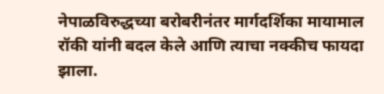नेपाळविरुद्धच्या बरोबरीनंतर मार्गदर्शिका मायामाल रॉकी यांनी बदल केले आणि त्याचा नक्कीच फायदा झाला.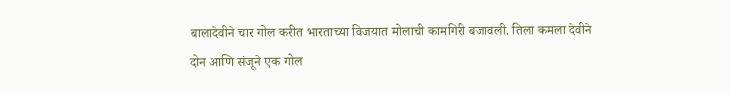बालादेवीने चार गोल करीत भारताच्या विजयात मोलाची कामगिरी बजावली. तिला कमला देवीने दोन आणि संजूने एक गोल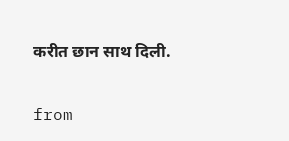करीत छान साथ दिली.


from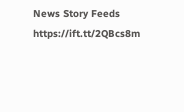News Story Feeds https://ift.tt/2QBcs8m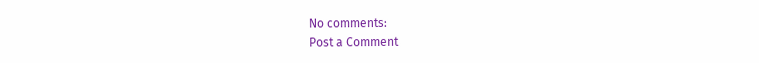No comments:
Post a Comment